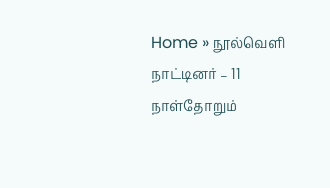Home » நூல்வெளி நாட்டினர் – 11
நாள்தோறும்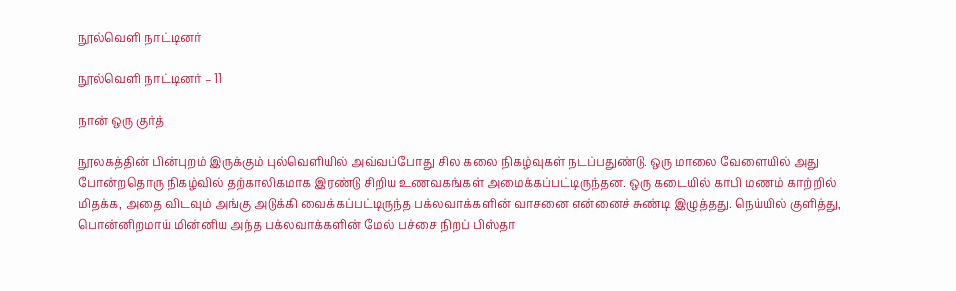நூல்வெளி நாட்டினர்

நூல்வெளி நாட்டினர் – 11

நான் ஒரு குர்த்

நூலகத்தின் பின்புறம் இருக்கும் புல்வெளியில் அவ்வப்போது சில கலை நிகழ்வுகள் நடப்பதுண்டு. ஒரு மாலை வேளையில் அது போன்றதொரு நிகழ்வில் தற்காலிகமாக இரண்டு சிறிய உணவகங்கள் அமைக்கப்பட்டிருந்தன. ஒரு கடையில் காபி மணம் காற்றில் மிதக்க, அதை விடவும் அங்கு அடுக்கி வைக்கப்பட்டிருந்த பக்லவாக்களின் வாசனை என்னைச் சுண்டி இழுத்தது. நெய்யில் குளித்து, பொன்னிறமாய் மின்னிய அந்த பக்லவாக்களின் மேல் பச்சை நிறப் பிஸ்தா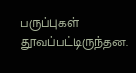பருப்புகள் தூவப்பட்டிருந்தன.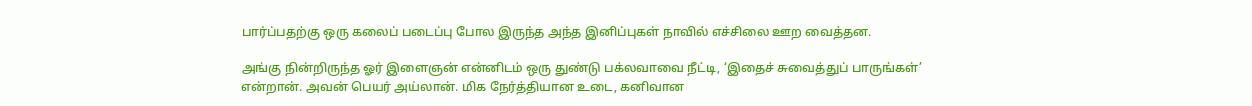பார்ப்பதற்கு ஒரு கலைப் படைப்பு போல இருந்த அந்த இனிப்புகள் நாவில் எச்சிலை ஊற வைத்தன.

அங்கு நின்றிருந்த ஓர் இளைஞன் என்னிடம் ஒரு துண்டு பக்லவாவை நீட்டி, ‘இதைச் சுவைத்துப் பாருங்கள்’ என்றான். அவன் பெயர் அய்லான். மிக நேர்த்தியான உடை, கனிவான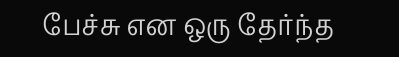பேச்சு என ஒரு தேர்ந்த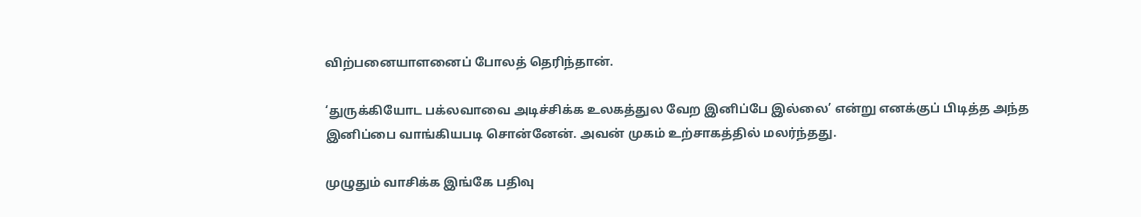விற்பனையாளனைப் போலத் தெரிந்தான்.

‘துருக்கியோட பக்லவாவை அடிச்சிக்க உலகத்துல வேற இனிப்பே இல்லை’ என்று எனக்குப் பிடித்த அந்த இனிப்பை வாங்கியபடி சொன்னேன். அவன் முகம் உற்சாகத்தில் மலர்ந்தது.

முழுதும் வாசிக்க இங்கே பதிவு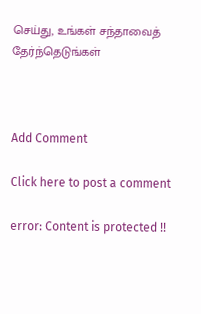செய்து, உங்கள் சந்தாவைத் தேர்ந்தெடுங்கள்



Add Comment

Click here to post a comment

error: Content is protected !!